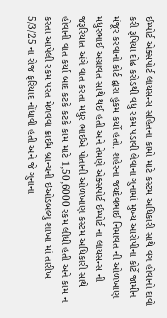ઈમ્પોર્ટ એક્સપોર્ટ લાયસન્સ સહિતના કામો માટે કસ્ટમ અધિકારી સાથે વગ હોવાનો દાવો કરી રૂપિયા દોઢ કરોડથી વધુ રકમ પડાવી લેવાના ગુનામાં મુખ્ય આરોપીના કોર્ટે જામીન મંજૂર કરવાનો કોર્ટ દ્વારા હુકમ કર્યો હતો. શહેરના જયદેવભાઈ નિમાવત ની ઓળખાણ મધુરભાઈ અગ્રાવત સાથે થઈ હતી અને તેમણે એક્સપોર્ટ ઈમ્પોર્ટ ના લાયસન્સ ની જરૂરિયાત અંગે વાત કરતા મધુર ભાઈએ પોતાની ઓળખાણ કસ્ટમ અધિકારી સાથે હોવાની વાત કર્યા બાદ કટકે કટકે કામ માટે 1,50,6000 રકમ લીધી હતી અને કામ ન કરતા આપેલી રકમ પરત મેળવવા ક્રાઈમ બ્રાન્ચની ઇઓડબલ્યુ શાખા માં તારીખ 5/3/25 ના રોજ ફરિયાદ નોંધાવી હતી અને જે ગુનાના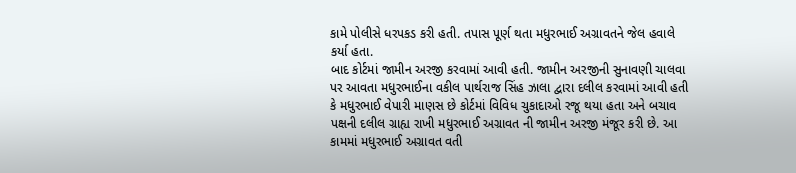કામે પોલીસે ધરપકડ કરી હતી. તપાસ પૂર્ણ થતા મધુરભાઈ અગ્રાવતને જેલ હવાલે કર્યા હતા.
બાદ કોર્ટમાં જામીન અરજી કરવામાં આવી હતી. જામીન અરજીની સુનાવણી ચાલવા પર આવતા મધુરભાઈના વકીલ પાર્થરાજ સિંહ ઝાલા દ્વારા દલીલ કરવામાં આવી હતી કે મધુરભાઈ વેપારી માણસ છે કોર્ટમાં વિવિધ ચુકાદાઓ રજૂ થયા હતા અને બચાવ પક્ષની દલીલ ગ્રાહ્ય રાખી મધુરભાઈ અગ્રાવત ની જામીન અરજી મંજૂર કરી છે. આ કામમાં મધુરભાઈ અગ્રાવત વતી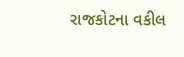રાજકોટના વકીલ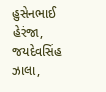હુસેનભાઈ હેરંજા, જયદેવસિંહ ઝાલા,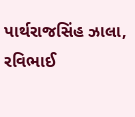પાર્થરાજસિંહ ઝાલા, રવિભાઈ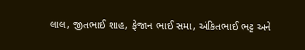લાલ, જીતભાઈ શાહ, ફેજાન ભાઈ સમા, અંકિતભાઈ ભટ્ટ અને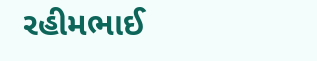રહીમભાઈ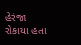હેરંજા રોકાયા હતા